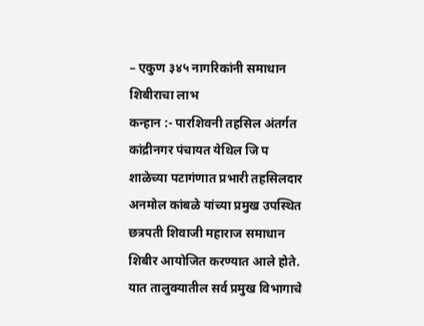– एकुण ३४५ नागरिकांनी समाधान शिबीराचा लाभ
कन्हान :- पारशिवनी तहसिल अंतर्गत कांद्रीनगर पंचायत येथिल जि प शाळेच्या पटागंणात प्रभारी तहसिलदार अनमोल कांबळे यांच्या प्रमुख उपस्थित छत्रपती शिवाजी महाराज समाधान शिबीर आयोजित करण्यात आले होते. यात तालुक्यातील सर्व प्रमुख विभागाचे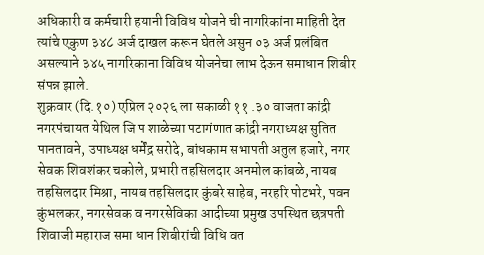अधिकारी व कर्मचारी हयानी विविध योजने ची नागरिकांना माहिती देत त्यांचे एकुण ३४८ अर्ज दाखल करून घेतले असुन ०३ अर्ज प्रलंबित असल्याने ३४५ नागरिकाना विविध योजनेचा लाभ देऊन समाधान शिबीर संपन्न झाले.
शुक्रवार (दि.१०) एप्रिल २०२६ ला सकाळी ११ .३० वाजता कांद्री नगरपंचायत येथिल जि प शाळेच्या पटागंणात कांद्री नगराध्यक्ष सुतित पानतावने, उपाध्यक्ष धर्मेंद्र सरोदे, बांधकाम सभापती अतुल हजारे, नगर सेवक शिवशंकर चकोले, प्रभारी तहसिलदार अनमोल कांबळे, नायब तहसिलदार मिश्रा, नायब तहसिलदार कुंबरे साहेब, नरहरि पोटभरे, पवन कुंभलकर, नगरसेवक व नगरसेविका आदीच्या प्रमुख उपस्थित छत्रपती शिवाजी महाराज समा धान शिबीरांची विधि वत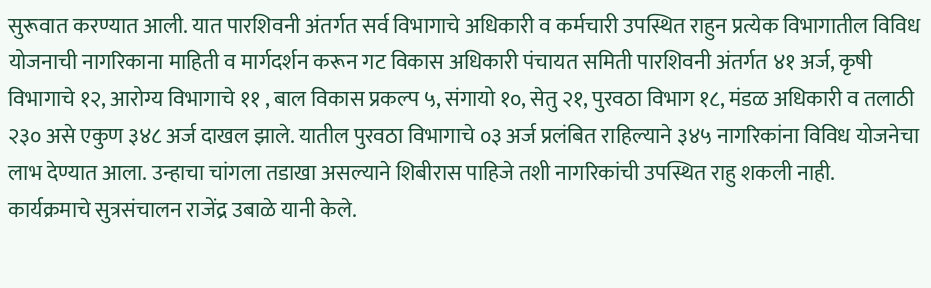सुरूवात करण्यात आली. यात पारशिवनी अंतर्गत सर्व विभागाचे अधिकारी व कर्मचारी उपस्थित राहुन प्रत्येक विभागातील विविध योजनाची नागरिकाना माहिती व मार्गदर्शन करून गट विकास अधिकारी पंचायत समिती पारशिवनी अंतर्गत ४१ अर्ज, कृषी विभागाचे १२, आरोग्य विभागाचे ११ , बाल विकास प्रकल्प ५, संगायो १०, सेतु २१, पुरवठा विभाग १८, मंडळ अधिकारी व तलाठी २३० असे एकुण ३४८ अर्ज दाखल झाले. यातील पुरवठा विभागाचे ०३ अर्ज प्रलंबित राहिल्याने ३४५ नागरिकांना विविध योजनेचा लाभ देण्यात आला. उन्हाचा चांगला तडाखा असल्याने शिबीरास पाहिजे तशी नागरिकांची उपस्थित राहु शकली नाही. कार्यक्रमाचे सुत्रसंचालन राजेंद्र उबाळे यानी केले.